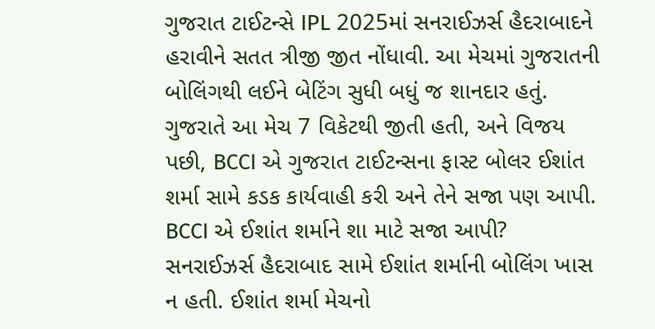ગુજરાત ટાઈટન્સે IPL 2025માં સનરાઈઝર્સ હૈદરાબાદને હરાવીને સતત ત્રીજી જીત નોંધાવી. આ મેચમાં ગુજરાતની બોલિંગથી લઈને બેટિંગ સુધી બધું જ શાનદાર હતું.
ગુજરાતે આ મેચ 7 વિકેટથી જીતી હતી, અને વિજય પછી, BCCI એ ગુજરાત ટાઈટન્સના ફાસ્ટ બોલર ઈશાંત શર્મા સામે કડક કાર્યવાહી કરી અને તેને સજા પણ આપી.
BCCI એ ઈશાંત શર્માને શા માટે સજા આપી?
સનરાઈઝર્સ હૈદરાબાદ સામે ઈશાંત શર્માની બોલિંગ ખાસ ન હતી. ઈશાંત શર્મા મેચનો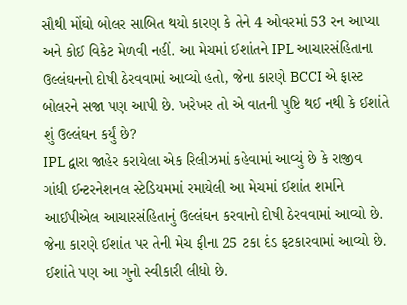સૌથી મોંઘો બોલર સાબિત થયો કારણ કે તેને 4 ઓવરમાં 53 રન આપ્યા અને કોઈ વિકેટ મેળવી નહીં. આ મેચમાં ઈશાંતને IPL આચારસંહિતાના ઉલ્લંઘનનો દોષી ઠેરવવામાં આવ્યો હતો, જેના કારણે BCCI એ ફાસ્ટ બોલરને સજા પણ આપી છે. ખરેખર તો એ વાતની પુષ્ટિ થઈ નથી કે ઈશાંતે શું ઉલ્લંઘન કર્યું છે?
IPL દ્વારા જાહેર કરાયેલા એક રિલીઝમાં કહેવામાં આવ્યું છે કે રાજીવ ગાંધી ઈન્ટરનેશનલ સ્ટેડિયમમાં રમાયેલી આ મેચમાં ઈશાંત શર્માને આઈપીએલ આચારસંહિતાનું ઉલ્લંઘન કરવાનો દોષી ઠેરવવામાં આવ્યો છે. જેના કારણે ઈશાંત પર તેની મેચ ફીના 25 ટકા દંડ ફટકારવામાં આવ્યો છે. ઈશાંતે પણ આ ગુનો સ્વીકારી લીધો છે.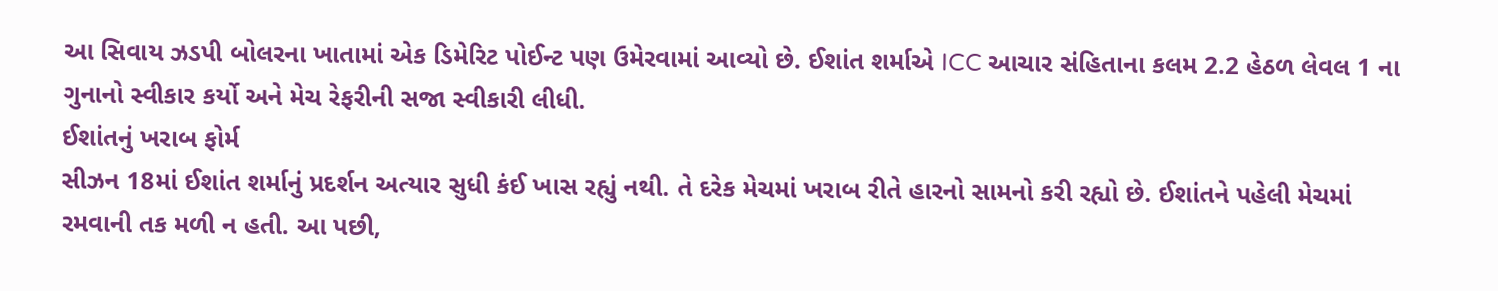આ સિવાય ઝડપી બોલરના ખાતામાં એક ડિમેરિટ પોઈન્ટ પણ ઉમેરવામાં આવ્યો છે. ઈશાંત શર્માએ ICC આચાર સંહિતાના કલમ 2.2 હેઠળ લેવલ 1 ના ગુનાનો સ્વીકાર કર્યો અને મેચ રેફરીની સજા સ્વીકારી લીધી.
ઈશાંતનું ખરાબ ફોર્મ
સીઝન 18માં ઈશાંત શર્માનું પ્રદર્શન અત્યાર સુધી કંઈ ખાસ રહ્યું નથી. તે દરેક મેચમાં ખરાબ રીતે હારનો સામનો કરી રહ્યો છે. ઈશાંતને પહેલી મેચમાં રમવાની તક મળી ન હતી. આ પછી,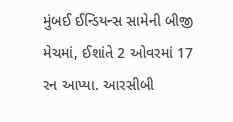મુંબઈ ઈન્ડિયન્સ સામેની બીજી મેચમાં, ઈશાંતે 2 ઓવરમાં 17 રન આપ્યા. આરસીબી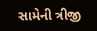સામેની ત્રીજી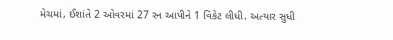મેચમાં, ઈશાંતે 2 ઓવરમાં 27 રન આપીને 1 વિકેટ લીધી. અત્યાર સુધી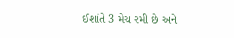ઈશાંતે 3 મેચ રમી છે અને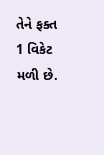તેને ફક્ત 1 વિકેટ મળી છે.